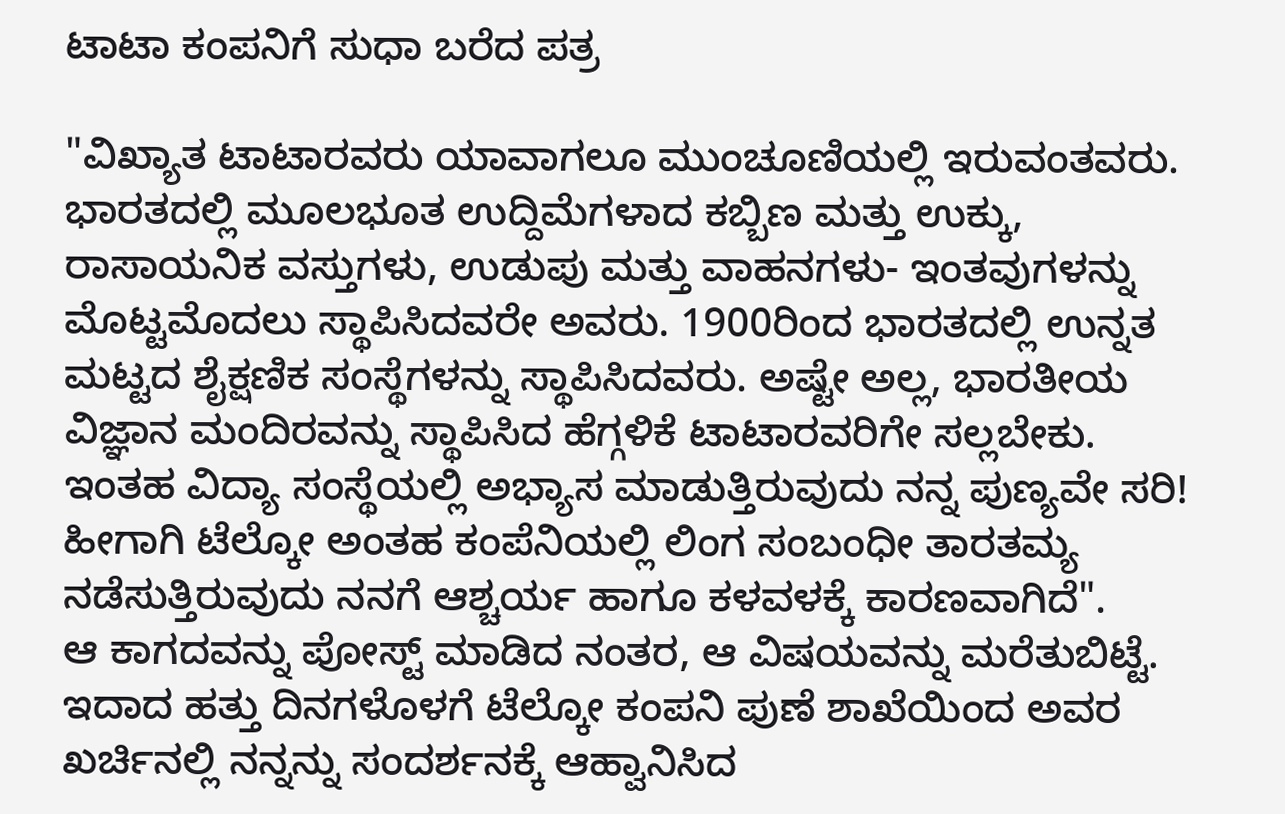ಟಾಟಾ ಕಂಪನಿಗೆ ಸುಧಾ ಬರೆದ ಪತ್ರ

"ವಿಖ್ಯಾತ ಟಾಟಾರವರು ಯಾವಾಗಲೂ ಮುಂಚೂಣಿಯಲ್ಲಿ ಇರುವಂತವರು. ಭಾರತದಲ್ಲಿ ಮೂಲಭೂತ ಉದ್ದಿಮೆಗಳಾದ ಕಬ್ಬಿಣ ಮತ್ತು ಉಕ್ಕು, ರಾಸಾಯನಿಕ ವಸ್ತುಗಳು, ಉಡುಪು ಮತ್ತು ವಾಹನಗಳು- ಇಂತವುಗಳನ್ನು ಮೊಟ್ಟಮೊದಲು ಸ್ಥಾಪಿಸಿದವರೇ ಅವರು. 1900ರಿಂದ ಭಾರತದಲ್ಲಿ ಉನ್ನತ ಮಟ್ಟದ ಶೈಕ್ಷಣಿಕ ಸಂಸ್ಥೆಗಳನ್ನು ಸ್ಥಾಪಿಸಿದವರು. ಅಷ್ಟೇ ಅಲ್ಲ, ಭಾರತೀಯ ವಿಜ್ಞಾನ ಮಂದಿರವನ್ನು ಸ್ಥಾಪಿಸಿದ ಹೆಗ್ಗಳಿಕೆ ಟಾಟಾರವರಿಗೇ ಸಲ್ಲಬೇಕು. ಇಂತಹ ವಿದ್ಯಾ ಸಂಸ್ಥೆಯಲ್ಲಿ ಅಭ್ಯಾಸ ಮಾಡುತ್ತಿರುವುದು ನನ್ನ ಪುಣ್ಯವೇ ಸರಿ! ಹೀಗಾಗಿ ಟೆಲ್ಕೋ ಅಂತಹ ಕಂಪೆನಿಯಲ್ಲಿ ಲಿಂಗ ಸಂಬಂಧೀ ತಾರತಮ್ಯ ನಡೆಸುತ್ತಿರುವುದು ನನಗೆ ಆಶ್ಚರ್ಯ ಹಾಗೂ ಕಳವಳಕ್ಕೆ ಕಾರಣವಾಗಿದೆ".
ಆ ಕಾಗದವನ್ನು ಪೋಸ್ಟ್ ಮಾಡಿದ ನಂತರ, ಆ ವಿಷಯವನ್ನು ಮರೆತುಬಿಟ್ಟೆ. ಇದಾದ ಹತ್ತು ದಿನಗಳೊಳಗೆ ಟೆಲ್ಕೋ ಕಂಪನಿ ಪುಣೆ ಶಾಖೆಯಿಂದ ಅವರ ಖರ್ಚಿನಲ್ಲಿ ನನ್ನನ್ನು ಸಂದರ್ಶನಕ್ಕೆ ಆಹ್ವಾನಿಸಿದ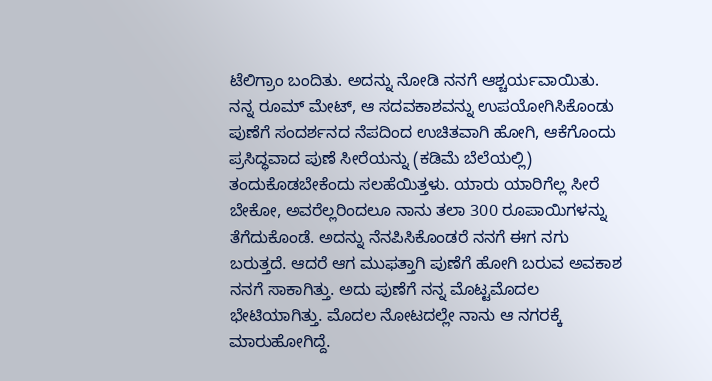ಟೆಲಿಗ್ರಾಂ ಬಂದಿತು. ಅದನ್ನು ನೋಡಿ ನನಗೆ ಆಶ್ಚರ್ಯವಾಯಿತು. ನನ್ನ ರೂಮ್ ಮೇಟ್, ಆ ಸದವಕಾಶವನ್ನು ಉಪಯೋಗಿಸಿಕೊಂಡು ಪುಣೆಗೆ ಸಂದರ್ಶನದ ನೆಪದಿಂದ ಉಚಿತವಾಗಿ ಹೋಗಿ, ಆಕೆಗೊಂದು ಪ್ರಸಿದ್ಧವಾದ ಪುಣೆ ಸೀರೆಯನ್ನು (ಕಡಿಮೆ ಬೆಲೆಯಲ್ಲಿ) ತಂದುಕೊಡಬೇಕೆಂದು ಸಲಹೆಯಿತ್ತಳು. ಯಾರು ಯಾರಿಗೆಲ್ಲ ಸೀರೆ ಬೇಕೋ, ಅವರೆಲ್ಲರಿಂದಲೂ ನಾನು ತಲಾ 300 ರೂಪಾಯಿಗಳನ್ನು ತೆಗೆದುಕೊಂಡೆ. ಅದನ್ನು ನೆನಪಿಸಿಕೊಂಡರೆ ನನಗೆ ಈಗ ನಗು ಬರುತ್ತದೆ. ಆದರೆ ಆಗ ಮುಫತ್ತಾಗಿ ಪುಣೆಗೆ ಹೋಗಿ ಬರುವ ಅವಕಾಶ ನನಗೆ ಸಾಕಾಗಿತ್ತು. ಅದು ಪುಣೆಗೆ ನನ್ನ ಮೊಟ್ಟಮೊದಲ ಭೇಟಿಯಾಗಿತ್ತು. ಮೊದಲ ನೋಟದಲ್ಲೇ ನಾನು ಆ ನಗರಕ್ಕೆ ಮಾರುಹೋಗಿದ್ದೆ.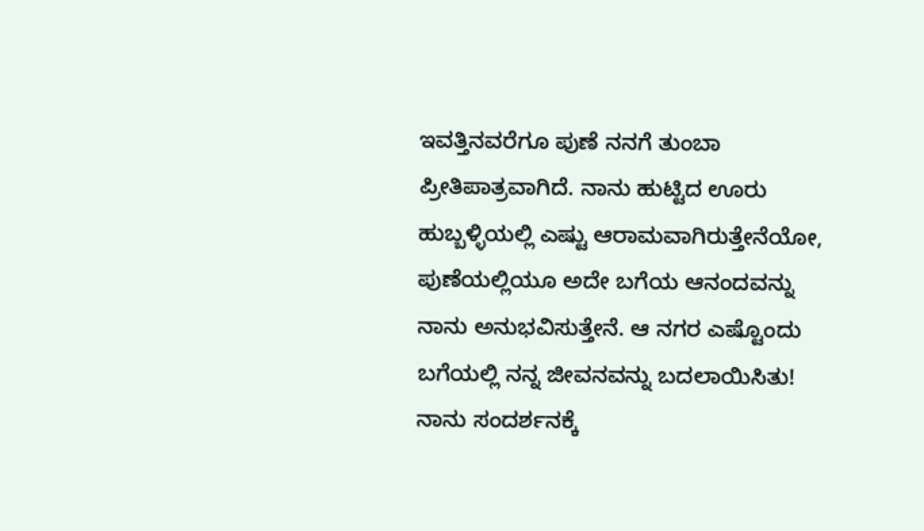ಇವತ್ತಿನವರೆಗೂ ಪುಣೆ ನನಗೆ ತುಂಬಾ ಪ್ರೀತಿಪಾತ್ರವಾಗಿದೆ. ನಾನು ಹುಟ್ಟಿದ ಊರು ಹುಬ್ಬಳ್ಳಿಯಲ್ಲಿ ಎಷ್ಟು ಆರಾಮವಾಗಿರುತ್ತೇನೆಯೋ, ಪುಣೆಯಲ್ಲಿಯೂ ಅದೇ ಬಗೆಯ ಆನಂದವನ್ನು ನಾನು ಅನುಭವಿಸುತ್ತೇನೆ. ಆ ನಗರ ಎಷ್ಟೊಂದು ಬಗೆಯಲ್ಲಿ ನನ್ನ ಜೀವನವನ್ನು ಬದಲಾಯಿಸಿತು! ನಾನು ಸಂದರ್ಶನಕ್ಕೆ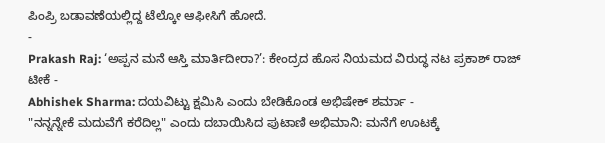ಪಿಂಪ್ರಿ ಬಡಾವಣೆಯಲ್ಲಿದ್ದ ಟೆಲ್ಕೋ ಆಫೀಸಿಗೆ ಹೋದೆ.
-
Prakash Raj: ‘ಅಪ್ಪನ ಮನೆ ಆಸ್ತಿ ಮಾರ್ತಿದೀರಾ?’: ಕೇಂದ್ರದ ಹೊಸ ನಿಯಮದ ವಿರುದ್ಧ ನಟ ಪ್ರಕಾಶ್ ರಾಜ್ ಟೀಕೆ -
Abhishek Sharma: ದಯವಿಟ್ಟು ಕ್ಷಮಿಸಿ ಎಂದು ಬೇಡಿಕೊಂಡ ಅಭಿಷೇಕ್ ಶರ್ಮಾ -
"ನನ್ನನ್ನೇಕೆ ಮದುವೆಗೆ ಕರೆದಿಲ್ಲ" ಎಂದು ದಬಾಯಿಸಿದ ಪುಟಾಣಿ ಅಭಿಮಾನಿ: ಮನೆಗೆ ಊಟಕ್ಕೆ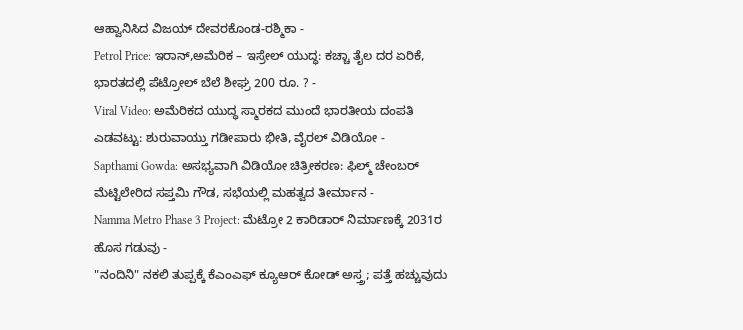ಆಹ್ವಾನಿಸಿದ ವಿಜಯ್ ದೇವರಕೊಂಡ-ರಶ್ಮಿಕಾ -
Petrol Price: ಇರಾನ್,ಅಮೆರಿಕ – ಇಸ್ರೇಲ್ ಯುದ್ಧ: ಕಚ್ಚಾ ತೈಲ ದರ ಏರಿಕೆ, ಭಾರತದಲ್ಲಿ ಪೆಟ್ರೋಲ್ ಬೆಲೆ ಶೀಘ್ರ 200 ರೂ. ? -
Viral Video: ಅಮೆರಿಕದ ಯುದ್ಧ ಸ್ಮಾರಕದ ಮುಂದೆ ಭಾರತೀಯ ದಂಪತಿ ಎಡವಟ್ಟು: ಶುರುವಾಯ್ತು ಗಡೀಪಾರು ಭೀತಿ, ವೈರಲ್ ವಿಡಿಯೋ -
Sapthami Gowda: ಅಸಭ್ಯವಾಗಿ ವಿಡಿಯೋ ಚಿತ್ರೀಕರಣ: ಫಿಲ್ಮ್ ಚೇಂಬರ್ ಮೆಟ್ಟಿಲೇರಿದ ಸಪ್ತಮಿ ಗೌಡ, ಸಭೆಯಲ್ಲಿ ಮಹತ್ವದ ತೀರ್ಮಾನ -
Namma Metro Phase 3 Project: ಮೆಟ್ರೋ 2 ಕಾರಿಡಾರ್ ನಿರ್ಮಾಣಕ್ಕೆ 2031ರ ಹೊಸ ಗಡುವು -
"ನಂದಿನಿ" ನಕಲಿ ತುಪ್ಪಕ್ಕೆ ಕೆಎಂಎಫ್ ಕ್ಯೂಆರ್ ಕೋಡ್ ಅಸ್ತ್ರ; ಪತ್ತೆ ಹಚ್ಚುವುದು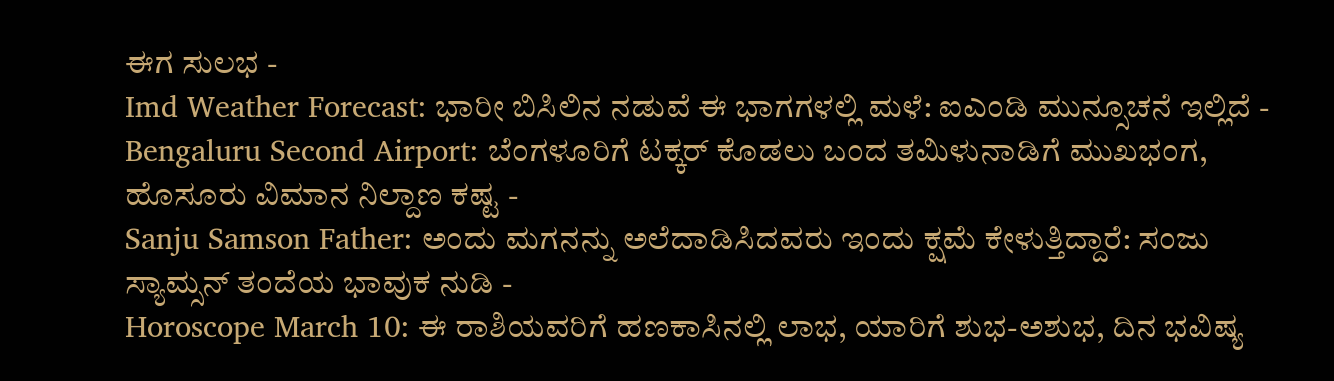ಈಗ ಸುಲಭ -
Imd Weather Forecast: ಭಾರೀ ಬಿಸಿಲಿನ ನಡುವೆ ಈ ಭಾಗಗಳಲ್ಲಿ ಮಳೆ: ಐಎಂಡಿ ಮುನ್ಸೂಚನೆ ಇಲ್ಲಿದೆ -
Bengaluru Second Airport: ಬೆಂಗಳೂರಿಗೆ ಟಕ್ಕರ್ ಕೊಡಲು ಬಂದ ತಮಿಳುನಾಡಿಗೆ ಮುಖಭಂಗ, ಹೊಸೂರು ವಿಮಾನ ನಿಲ್ದಾಣ ಕಷ್ಟ -
Sanju Samson Father: ಅಂದು ಮಗನನ್ನು ಅಲೆದಾಡಿಸಿದವರು ಇಂದು ಕ್ಷಮೆ ಕೇಳುತ್ತಿದ್ದಾರೆ: ಸಂಜು ಸ್ಯಾಮ್ಸನ್ ತಂದೆಯ ಭಾವುಕ ನುಡಿ -
Horoscope March 10: ಈ ರಾಶಿಯವರಿಗೆ ಹಣಕಾಸಿನಲ್ಲಿ ಲಾಭ, ಯಾರಿಗೆ ಶುಭ-ಅಶುಭ, ದಿನ ಭವಿಷ್ಯ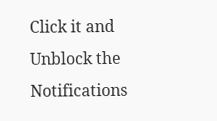Click it and Unblock the Notifications